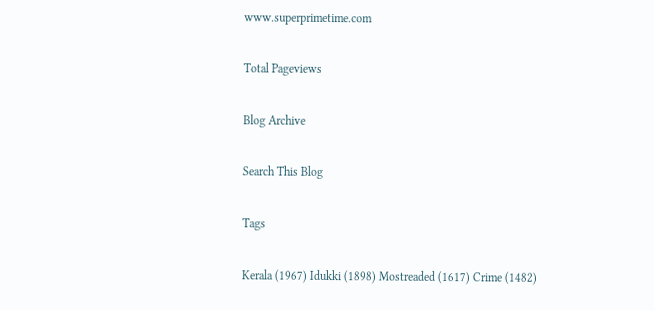www.superprimetime.com

Total Pageviews

Blog Archive

Search This Blog

Tags

Kerala (1967) Idukki (1898) Mostreaded (1617) Crime (1482)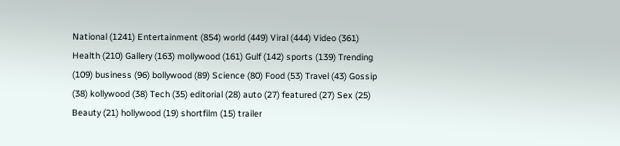National (1241) Entertainment (854) world (449) Viral (444) Video (361) Health (210) Gallery (163) mollywood (161) Gulf (142) sports (139) Trending (109) business (96) bollywood (89) Science (80) Food (53) Travel (43) Gossip (38) kollywood (38) Tech (35) editorial (28) auto (27) featured (27) Sex (25) Beauty (21) hollywood (19) shortfilm (15) trailer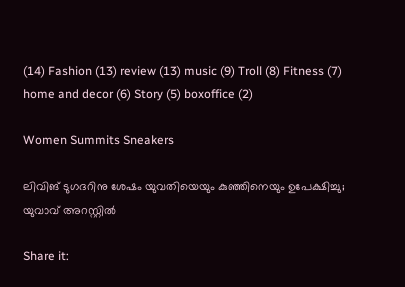(14) Fashion (13) review (13) music (9) Troll (8) Fitness (7) home and decor (6) Story (5) boxoffice (2)

Women Summits Sneakers

ലിവിങ് ടുഗദറിനു ശേഷം യുവതിയെയും കുഞ്ഞിനെയും ഉപേക്ഷിച്ചു; യുവാവ് അറസ്റ്റിൽ

Share it: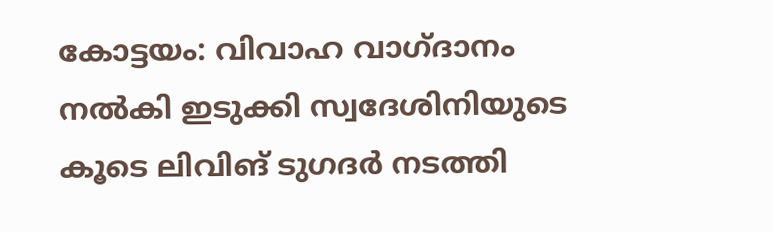കോട്ടയം: വിവാഹ വാഗ്‌ദാനം നൽകി ഇടുക്കി സ്വദേശിനിയുടെ കൂടെ ലിവിങ് ടുഗദർ നടത്തി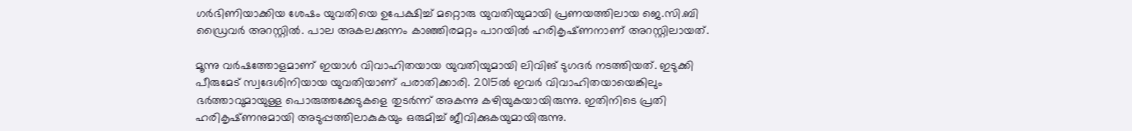ഗർഭിണിയാക്കിയ ശേഷം യുവതിയെ ഉപേക്ഷിച്ച് മറ്റൊരു യുവതിയുമായി പ്രണയത്തിലായ ജെ.സി.ബി ഡ്രൈവർ അറസ്റ്റിൽ. പാല അകലക്കുന്നം കാഞ്ഞിരമറ്റം പാറയിൽ ഹരികൃഷ്‌ണനാണ് അറസ്റ്റിലായത്.

മൂന്നു വർഷത്തോളമാണ് ഇയാൾ വിവാഹിതയായ യുവതിയുമായി ലിവിങ് ടുഗദർ നടത്തിയത്. ഇടുക്കി പീരുമേട് സ്വദേശിനിയായ യുവതിയാണ് പരാതിക്കാരി. 2015ൽ ഇവർ വിവാഹിതയായെങ്കിലും ഭർത്താവുമായുള്ള പൊരുത്തക്കേടുകളെ തുടർന്ന് അകന്നു കഴിയുകയായിരുന്നു. ഇതിനിടെ പ്രതി ഹരികൃഷ്‌ണനുമായി അടുപ്പത്തിലാകുകയും ഒരുമിച്ച് ജീവിക്കുകയുമായിരുന്നു.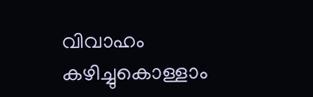വിവാഹം കഴിച്ചുകൊള്ളാം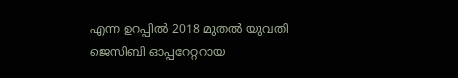എന്ന ഉറപ്പില്‍ 2018 മുതല്‍ യുവതി ജെസിബി ഓപ്പറേറ്ററായ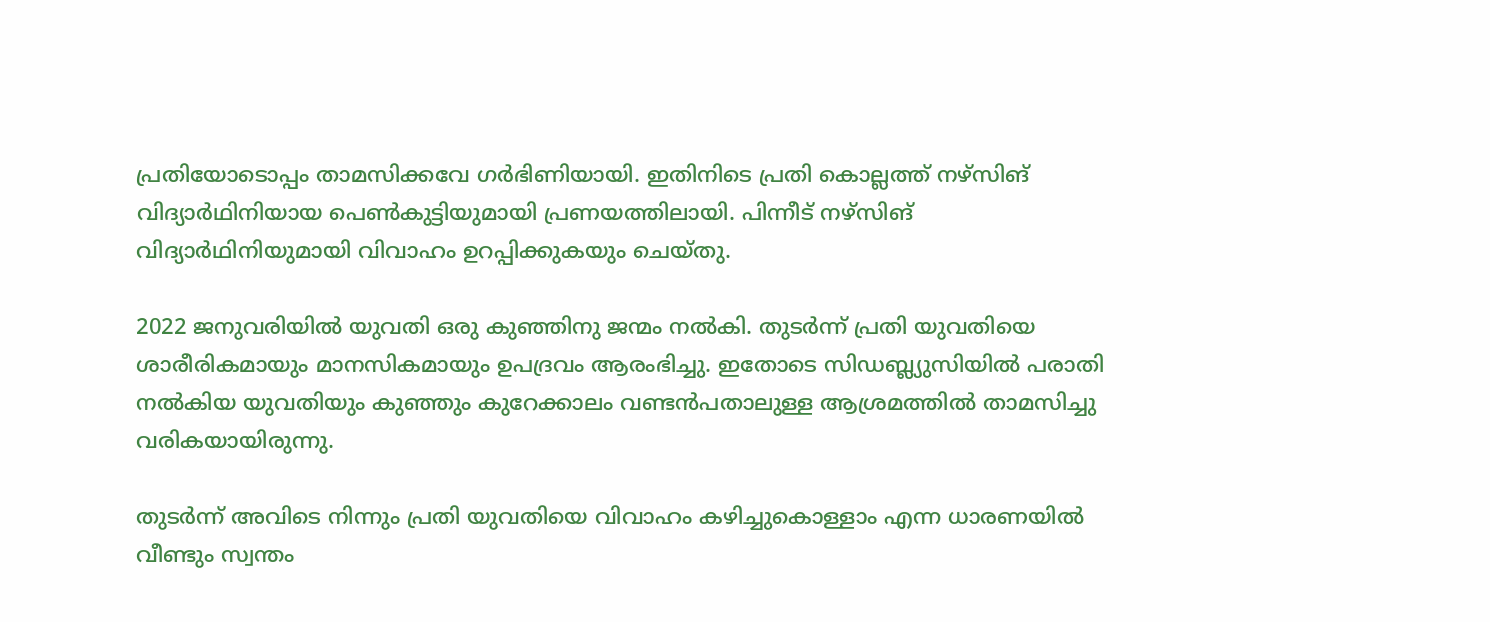പ്രതിയോടൊപ്പം താമസിക്കവേ ഗര്‍ഭിണിയായി. ഇതിനിടെ പ്രതി കൊല്ലത്ത് നഴ്‌സിങ് വിദ്യാര്‍ഥിനിയായ പെണ്‍കുട്ടിയുമായി പ്രണയത്തിലായി. പിന്നീട് നഴ്‌സിങ് വിദ്യാര്‍ഥിനിയുമായി വിവാഹം ഉറപ്പിക്കുകയും ചെയ്‌തു.

2022 ജനുവരിയില്‍ യുവതി ഒരു കുഞ്ഞിനു ജന്മം നല്‍കി. തുടര്‍ന്ന് പ്രതി യുവതിയെ ശാരീരികമായും മാനസികമായും ഉപദ്രവം ആരംഭിച്ചു. ഇതോടെ സിഡബ്ല്യുസിയില്‍ പരാതി നല്‍കിയ യുവതിയും കുഞ്ഞും കുറേക്കാലം വണ്ടന്‍പതാലുള്ള ആശ്രമത്തില്‍ താമസിച്ചു വരികയായിരുന്നു.

തുടര്‍ന്ന് അവിടെ നിന്നും പ്രതി യുവതിയെ വിവാഹം കഴിച്ചുകൊള്ളാം എന്ന ധാരണയില്‍ വീണ്ടും സ്വന്തം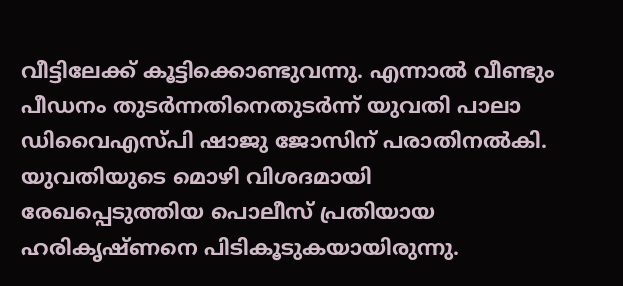വീട്ടിലേക്ക് കൂട്ടിക്കൊണ്ടുവന്നു. എന്നാൽ വീണ്ടും പീഡനം തുടര്‍ന്നതിനെതുടര്‍ന്ന് യുവതി പാലാ ഡിവൈഎസ്പി ഷാജു ജോസിന് പരാതിനല്‍കി. യുവതിയുടെ മൊഴി വിശദമായി രേഖപ്പെടുത്തിയ പൊലീസ് പ്രതിയായ ഹരികൃഷ്ണനെ പിടികൂടുകയായിരുന്നു.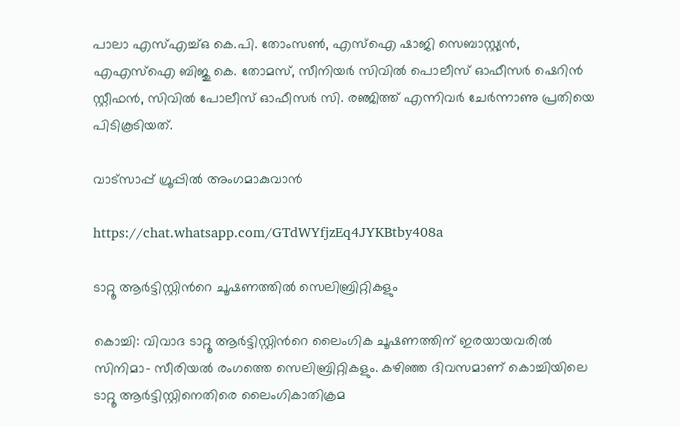പാലാ എസ്എച്ച്ഒ കെ.പി. തോംസണ്‍, എസ്‌ഐ ഷാജി സെബാസ്റ്റ്യന്‍, എഎസ്‌ഐ ബിജു കെ. തോമസ്, സീനിയര്‍ സിവില്‍ പൊലീസ് ഓഫീസര്‍ ഷെറിന്‍ സ്റ്റീഫന്‍, സിവില്‍ പോലീസ് ഓഫീസര്‍ സി. രഞ്ജിത്ത് എന്നിവര്‍ ചേര്‍ന്നാണു പ്രതിയെ പിടികൂടിയത്.

വാട്‌സാപ്പ് ഗ്രൂപ്പിൽ അംഗമാകുവാൻ

https://chat.whatsapp.com/GTdWYfjzEq4JYKBtby408a

ടാറ്റൂ ആർട്ടിസ്റ്റിന്‍റെ ചൂഷണത്തിൽ സെലിബ്രിറ്റികളും

കൊച്ചി: വിവാദ ടാറ്റൂ ആർട്ടിസ്റ്റിന്‍റെ ലൈംഗിക ചൂഷണത്തിന് ഇരയായവരിൽ സിനിമാ- സീരിയൽ രംഗത്തെ സെലിബ്രിറ്റികളും. കഴിഞ്ഞ ദിവസമാണ് കൊച്ചിയിലെ ടാറ്റൂ ആർട്ടിസ്റ്റിനെതിരെ ലൈംഗികാതിക്രമ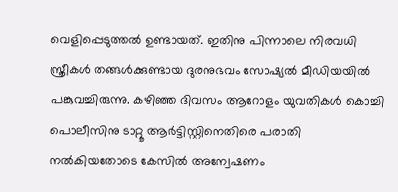വെളിപ്പെടുത്തൽ ഉണ്ടായത്. ഇതിനു പിന്നാലെ നിരവധി സ്ത്രീകൾ തങ്ങൾക്കുണ്ടായ ദുരനുഭവം സോഷ്യൽ മീഡിയയിൽ പങ്കുവച്ചിരുന്നു. കഴിഞ്ഞ ദിവസം ആറോളം യുവതികൾ കൊച്ചി പൊലീസിനു ടാറ്റൂ ആർട്ടിസ്റ്റിനെതിരെ പരാതി നൽകിയതോടെ കേസിൽ അന്വേഷണം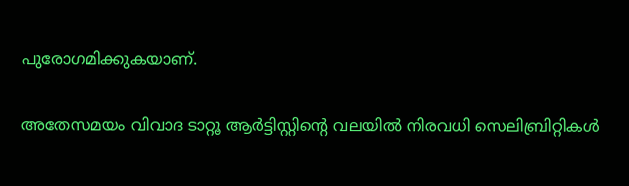പുരോഗമിക്കുകയാണ്.

അതേസമയം വിവാദ ടാറ്റൂ ആർട്ടിസ്റ്റിന്‍റെ വലയിൽ നിരവധി സെലിബ്രിറ്റികൾ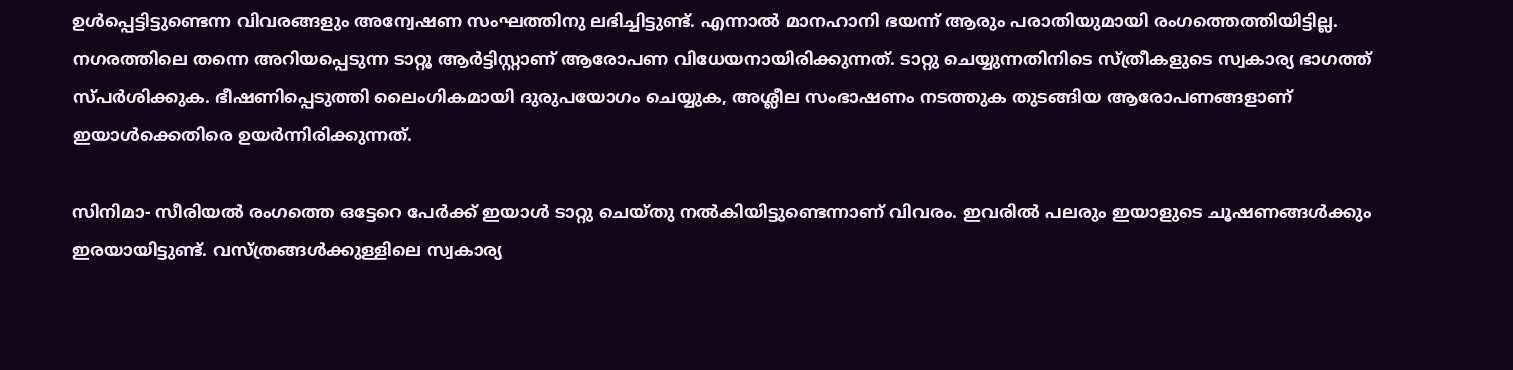ഉൾപ്പെട്ടിട്ടുണ്ടെന്ന വിവരങ്ങളും അന്വേഷണ സംഘത്തിനു ലഭിച്ചിട്ടുണ്ട്. എന്നാൽ മാനഹാനി ഭയന്ന് ആരും പരാതിയുമായി രംഗത്തെത്തിയിട്ടില്ല. നഗരത്തിലെ തന്നെ അറിയപ്പെടുന്ന ടാറ്റൂ ആർട്ടിസ്റ്റാണ് ആരോപണ വിധേയനായിരിക്കുന്നത്. ടാറ്റു ചെയ്യുന്നതിനിടെ സ്ത്രീകളുടെ സ്വകാര്യ ഭാഗത്ത് സ്‌പർശിക്കുക. ഭീഷണിപ്പെടുത്തി ലൈംഗികമായി ദുരുപയോഗം ചെയ്യുക, അശ്ലീല സംഭാഷണം നടത്തുക തുടങ്ങിയ ആരോപണങ്ങളാണ് ഇയാൾക്കെതിരെ ഉയർന്നിരിക്കുന്നത്.

സിനിമാ- സീരിയൽ രംഗത്തെ ഒട്ടേറെ പേർക്ക് ഇയാൾ ടാറ്റു ചെയ്‌തു നൽകിയിട്ടുണ്ടെന്നാണ് വിവരം. ഇവരിൽ പലരും ഇയാളുടെ ചൂഷണങ്ങൾക്കും ഇരയായിട്ടുണ്ട്. വസ്ത്രങ്ങൾക്കുള്ളിലെ സ്വകാര്യ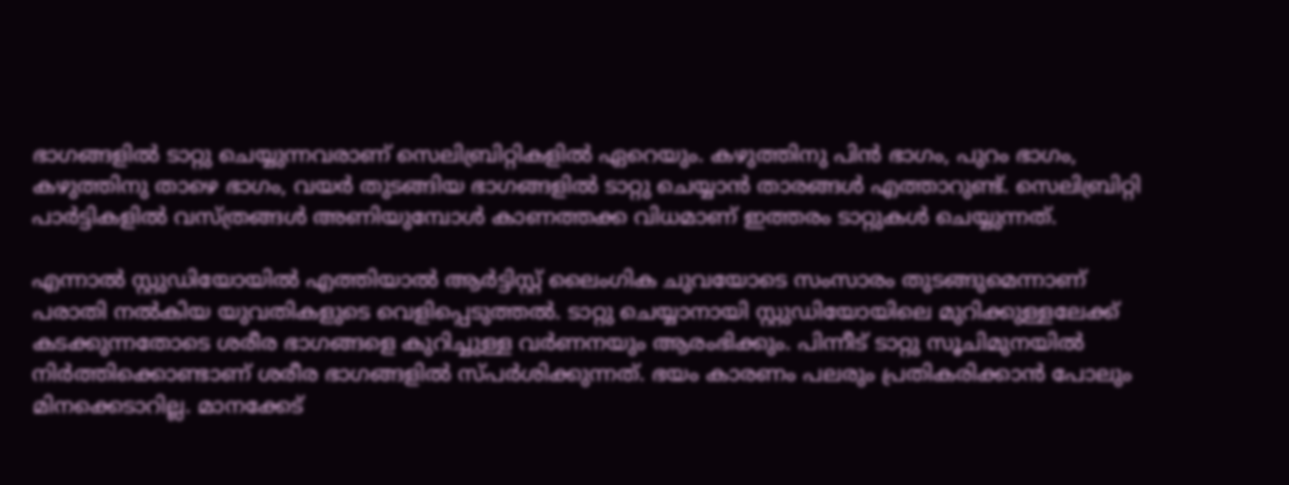ഭാഗങ്ങളിൽ ടാറ്റു ചെയ്യുന്നവരാണ് സെലിബ്രിറ്റികളിൽ ഏറെയും. കഴുത്തിനു പിൻ ഭാഗം, പുറം ഭാഗം, കഴുത്തിനു താഴെ ഭാഗം, വയർ തുടങ്ങിയ ഭാഗങ്ങളിൽ ടാറ്റു ചെയ്യാൻ താരങ്ങൾ എത്താറുണ്ട്. സെലിബ്രിറ്റി പാർട്ടികളിൽ വസ്ത്രങ്ങൾ അണിയുമ്പോൾ കാണത്തക്ക വിധമാണ് ഇത്തരം ടാറ്റുകൾ ചെയ്യുന്നത്.

എന്നാൽ സ്റ്റുഡിയോയിൽ എത്തിയാൽ ആർട്ടിസ്റ്റ് ലൈംഗിക ചുവയോടെ സംസാരം തുടങ്ങുമെന്നാണ് പരാതി നൽകിയ യുവതികളുടെ വെളിപ്പെടുത്തൽ. ടാറ്റു ചെയ്യാനായി സ്റ്റുഡിയോയിലെ മുറിക്കുള്ളലേക്ക് കടക്കുന്നതോടെ ശരീര ഭാഗങ്ങളെ കുറിച്ചുള്ള വർണനയും ആരംഭിക്കും. പിന്നീട് ടാറ്റു സൂചിമുനയിൽ നിർത്തിക്കൊണ്ടാണ് ശരീര ഭാഗങ്ങളിൽ സ്‌പർശിക്കുന്നത്. ഭയം കാരണം പലരും പ്രതികരിക്കാൻ പോലും മിനക്കെടാറില്ല. മാനക്കേട്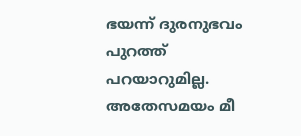ഭയന്ന് ദുരനുഭവം പുറത്ത് പറയാറുമില്ല. അതേസമയം മീ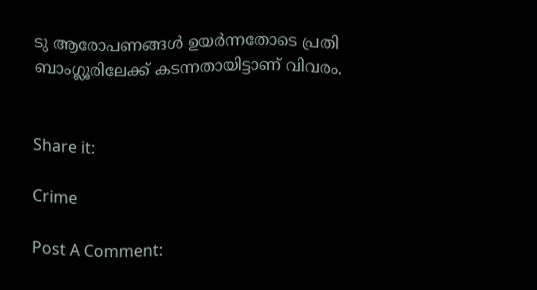ടു ആരോപണങ്ങൾ ഉയർന്നതോടെ പ്രതി ബാംഗ്ലൂരിലേക്ക് കടന്നതായിട്ടാണ് വിവരം.


Share it:

Crime

Post A Comment: